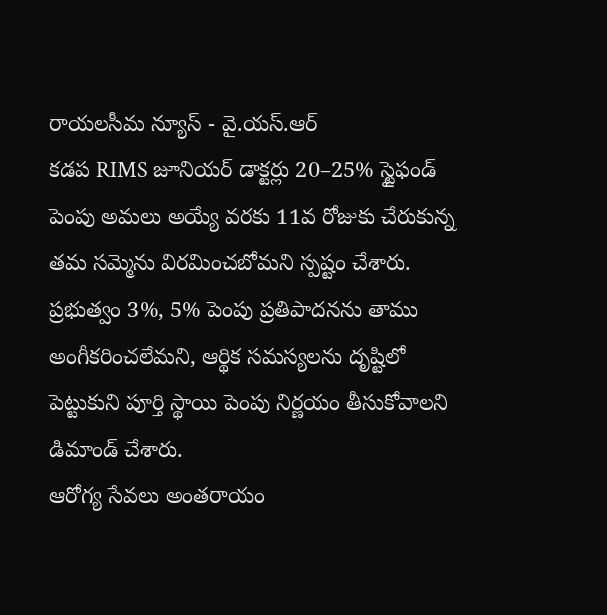రాయలసీమ న్యూస్ - వై.యస్.ఆర్
కడప RIMS జూనియర్ డాక్టర్లు 20–25% స్టైఫండ్ పెంపు అమలు అయ్యే వరకు 11వ రోజుకు చేరుకున్న తమ సమ్మెను విరమించబోమని స్పష్టం చేశారు. ప్రభుత్వం 3%, 5% పెంపు ప్రతిపాదనను తాము అంగీకరించలేమని, ఆర్థిక సమస్యలను దృష్టిలో పెట్టుకుని పూర్తి స్థాయి పెంపు నిర్ణయం తీసుకోవాలని డిమాండ్ చేశారు.
ఆరోగ్య సేవలు అంతరాయం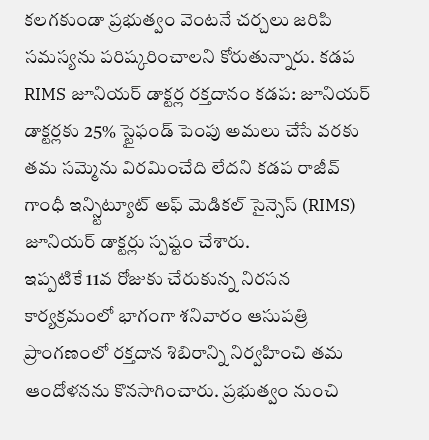కలగకుండా ప్రభుత్వం వెంటనే చర్చలు జరిపి సమస్యను పరిష్కరించాలని కోరుతున్నారు. కడప RIMS జూనియర్ డాక్టర్ల రక్తదానం కడప: జూనియర్ డాక్టర్లకు 25% స్టైఫండ్ పెంపు అమలు చేసే వరకు తమ సమ్మెను విరమించేది లేదని కడప రాజీవ్ గాంధీ ఇన్స్టిట్యూట్ అఫ్ మెడికల్ సైన్సెస్ (RIMS) జూనియర్ డాక్టర్లు స్పష్టం చేశారు.
ఇప్పటికే 11వ రోజుకు చేరుకున్న నిరసన కార్యక్రమంలో భాగంగా శనివారం ఆసుపత్రి ప్రాంగణంలో రక్తదాన శిబిరాన్ని నిర్వహించి తమ ఆందోళనను కొనసాగించారు. ప్రభుత్వం నుంచి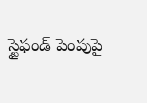స్టైఫండ్ పెంపుపై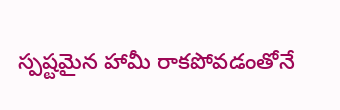స్పష్టమైన హామీ రాకపోవడంతోనే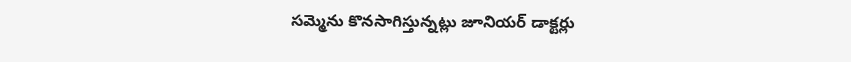సమ్మెను కొనసాగిస్తున్నట్లు జూనియర్ డాక్టర్లు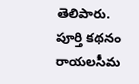తెలిపారు.
పూర్తి కథనం రాయలసీమ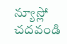న్యూస్లో చదవండి